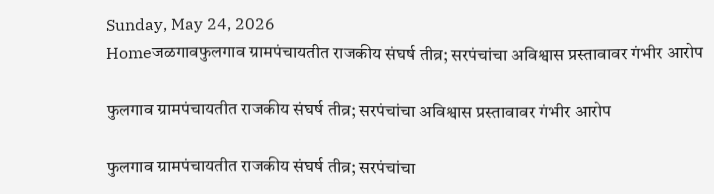Sunday, May 24, 2026
Homeजळगावफुलगाव ग्रामपंचायतीत राजकीय संघर्ष तीव्र; सरपंचांचा अविश्वास प्रस्तावावर गंभीर आरोप

फुलगाव ग्रामपंचायतीत राजकीय संघर्ष तीव्र; सरपंचांचा अविश्वास प्रस्तावावर गंभीर आरोप

फुलगाव ग्रामपंचायतीत राजकीय संघर्ष तीव्र; सरपंचांचा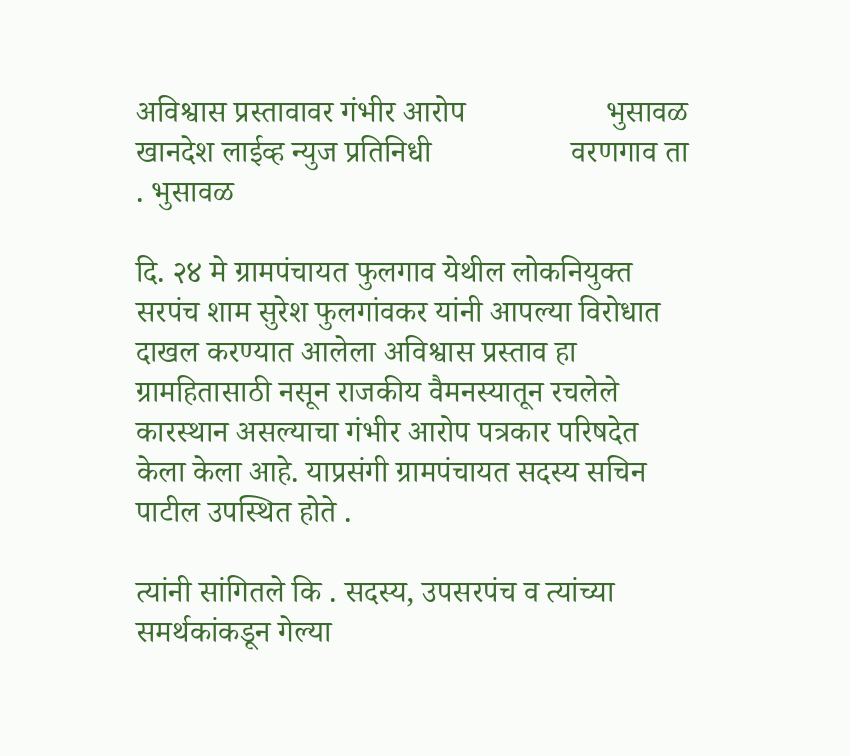अविश्वास प्रस्तावावर गंभीर आरोप                  भुसावळ  खानदेश लाईव्ह न्युज प्रतिनिधी                  वरणगाव ता . भुसावळ

दि. २४ मे ग्रामपंचायत फुलगाव येथील लोकनियुक्त सरपंच शाम सुरेश फुलगांवकर यांनी आपल्या विरोधात दाखल करण्यात आलेला अविश्वास प्रस्ताव हा ग्रामहितासाठी नसून राजकीय वैमनस्यातून रचलेले कारस्थान असल्याचा गंभीर आरोप पत्रकार परिषदेत केला केला आहे. याप्रसंगी ग्रामपंचायत सदस्य सचिन पाटील उपस्थित होते .

त्यांनी सांगितले कि . सदस्य, उपसरपंच व त्यांच्या समर्थकांकडून गेल्या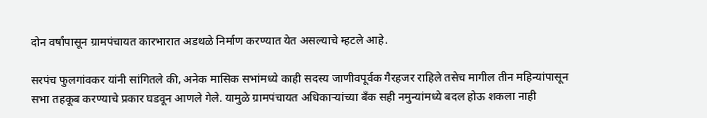दोन वर्षांपासून ग्रामपंचायत कारभारात अडथळे निर्माण करण्यात येत असल्याचे म्हटले आहे.

सरपंच फुलगांवकर यांनी सांगितले की, अनेक मासिक सभांमध्ये काही सदस्य जाणीवपूर्वक गैरहजर राहिले तसेच मागील तीन महिन्यांपासून सभा तहकूब करण्याचे प्रकार घडवून आणले गेले. यामुळे ग्रामपंचायत अधिकाऱ्यांच्या बँक सही नमुन्यांमध्ये बदल होऊ शकला नाही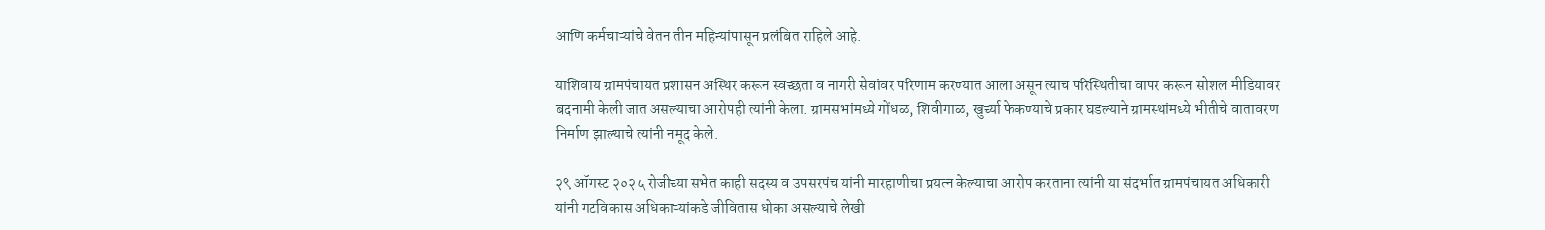आणि कर्मचाऱ्यांचे वेतन तीन महिन्यांपासून प्रलंबित राहिले आहे.

याशिवाय ग्रामपंचायत प्रशासन अस्थिर करून स्वच्छता व नागरी सेवांवर परिणाम करण्यात आला असून त्याच परिस्थितीचा वापर करून सोशल मीडियावर बदनामी केली जात असल्याचा आरोपही त्यांनी केला. ग्रामसभांमध्ये गोंधळ, शिवीगाळ, खुर्च्या फेकण्याचे प्रकार घडल्याने ग्रामस्थांमध्ये भीतीचे वातावरण निर्माण झाल्याचे त्यांनी नमूद केले.

२९ ऑगस्ट २०२५ रोजीच्या सभेत काही सदस्य व उपसरपंच यांनी मारहाणीचा प्रयत्न केल्याचा आरोप करताना त्यांनी या संदर्भात ग्रामपंचायत अधिकारी यांनी गटविकास अधिकाऱ्यांकडे जीवितास धोका असल्याचे लेखी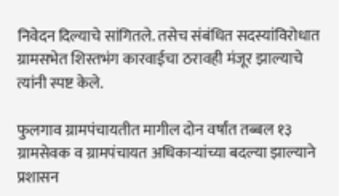निवेदन दिल्याचे सांगितले. तसेच संबंधित सदस्यांविरोधात ग्रामसभेत शिस्तभंग कारवाईचा ठरावही मंजूर झाल्याचे त्यांनी स्पष्ट केले.

फुलगाव ग्रामपंचायतीत मागील दोन वर्षांत तब्बल १३ ग्रामसेवक व ग्रामपंचायत अधिकाऱ्यांच्या बदल्या झाल्याने प्रशासन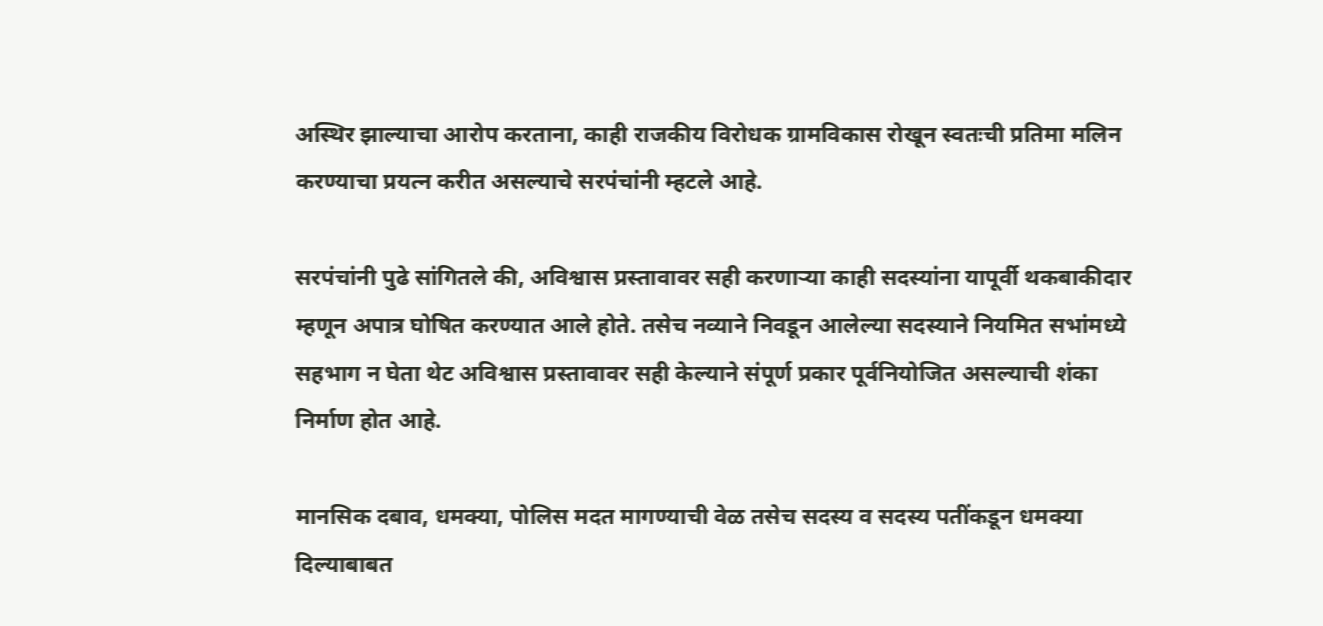अस्थिर झाल्याचा आरोप करताना, काही राजकीय विरोधक ग्रामविकास रोखून स्वतःची प्रतिमा मलिन करण्याचा प्रयत्न करीत असल्याचे सरपंचांनी म्हटले आहे.

सरपंचांनी पुढे सांगितले की, अविश्वास प्रस्तावावर सही करणाऱ्या काही सदस्यांना यापूर्वी थकबाकीदार म्हणून अपात्र घोषित करण्यात आले होते. तसेच नव्याने निवडून आलेल्या सदस्याने नियमित सभांमध्ये सहभाग न घेता थेट अविश्वास प्रस्तावावर सही केल्याने संपूर्ण प्रकार पूर्वनियोजित असल्याची शंका निर्माण होत आहे.

मानसिक दबाव, धमक्या, पोलिस मदत मागण्याची वेळ तसेच सदस्य व सदस्य पतींकडून धमक्या दिल्याबाबत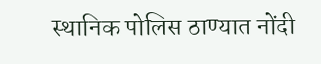स्थानिक पोलिस ठाण्यात नोंदी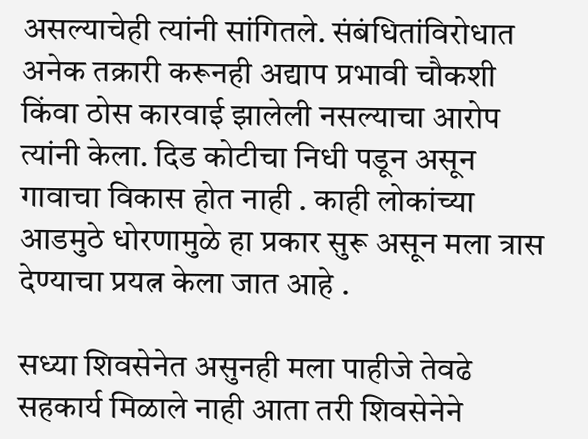असल्याचेही त्यांनी सांगितले. संबंधितांविरोधात अनेक तक्रारी करूनही अद्याप प्रभावी चौकशी किंवा ठोस कारवाई झालेली नसल्याचा आरोप त्यांनी केला. दिड कोटीचा निधी पडून असून गावाचा विकास होत नाही . काही लोकांच्या आडमुठे धोरणामुळे हा प्रकार सुरू असून मला त्रास देण्याचा प्रयत्न केला जात आहे .

सध्या शिवसेनेत असुनही मला पाहीजे तेवढे सहकार्य मिळाले नाही आता तरी शिवसेनेने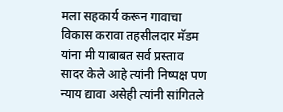मला सहकार्य करून गावाचा विकास करावा तहसीलदार मॅडम यांना मी याबाबत सर्व प्रस्ताव सादर केले आहे त्यांनी निष्पक्ष पण न्याय द्यावा असेही त्यांनी सांगितले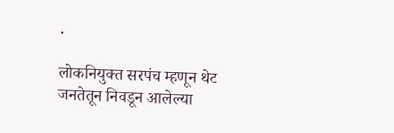.

लोकनियुक्त सरपंच म्हणून थेट जनतेतून निवडून आलेल्या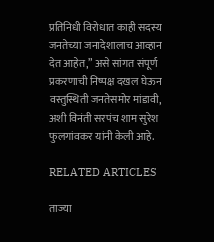प्रतिनिधी विरोधात काही सदस्य जनतेच्या जनादेशालाच आव्हान देत आहेत,” असे सांगत संपूर्ण प्रकरणाची निष्पक्ष दखल घेऊन वस्तुस्थिती जनतेसमोर मांडावी, अशी विनंती सरपंच शाम सुरेश फुलगांवकर यांनी केली आहे.

RELATED ARTICLES

ताज्या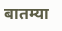बातम्या